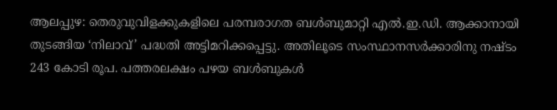ആലപ്പുഴ: തെരുവുവിളക്കുകളിലെ പരമ്പരാഗത ബൾബുമാറ്റി എൽ.ഇ.ഡി. ആക്കാനായി തുടങ്ങിയ ‘നിലാവ്’ പദ്ധതി അട്ടിമറിക്കപ്പെട്ടു. അതിലൂടെ സംസ്ഥാനസർക്കാരിനു നഷ്ടം 243 കോടി രൂപ. പത്തരലക്ഷം പഴയ ബൾബുകൾ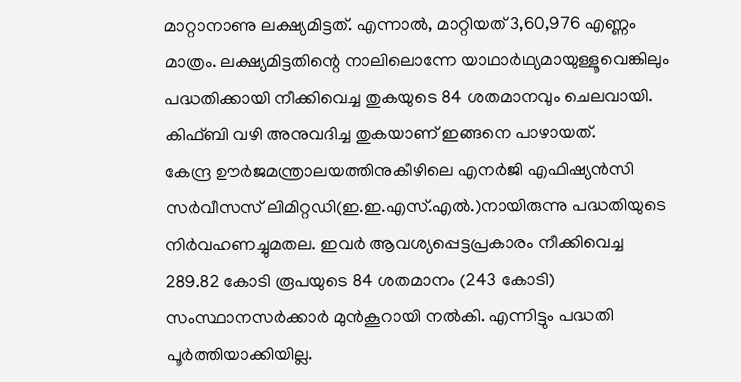മാറ്റാനാണു ലക്ഷ്യമിട്ടത്. എന്നാൽ, മാറ്റിയത് 3,60,976 എണ്ണം മാത്രം. ലക്ഷ്യമിട്ടതിന്റെ നാലിലൊന്നേ യാഥാർഥ്യമായുള്ളൂവെങ്കിലും പദ്ധതിക്കായി നീക്കിവെച്ച തുകയുടെ 84 ശതമാനവും ചെലവായി. കിഫ്ബി വഴി അനുവദിച്ച തുകയാണ് ഇങ്ങനെ പാഴായത്.
കേന്ദ്ര ഊർജമന്ത്രാലയത്തിനുകീഴിലെ എനർജി എഫിഷ്യൻസി സർവീസസ് ലിമിറ്റഡി(ഇ.ഇ.എസ്.എൽ.)നായിരുന്നു പദ്ധതിയുടെ നിർവഹണച്ചുമതല. ഇവർ ആവശ്യപ്പെട്ടപ്രകാരം നീക്കിവെച്ച 289.82 കോടി രൂപയുടെ 84 ശതമാനം (243 കോടി) സംസ്ഥാനസർക്കാർ മുൻകൂറായി നൽകി. എന്നിട്ടും പദ്ധതി പൂർത്തിയാക്കിയില്ല.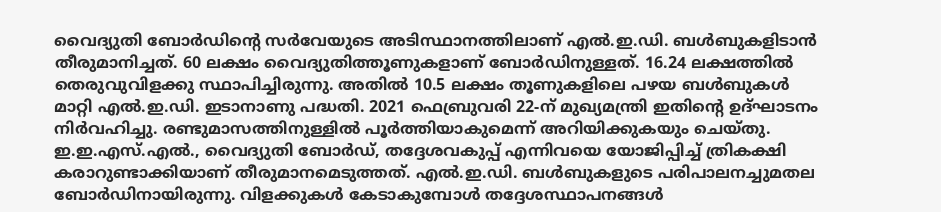വൈദ്യുതി ബോർഡിന്റെ സർവേയുടെ അടിസ്ഥാനത്തിലാണ് എൽ.ഇ.ഡി. ബൾബുകളിടാൻ തീരുമാനിച്ചത്. 60 ലക്ഷം വൈദ്യുതിത്തൂണുകളാണ് ബോർഡിനുള്ളത്. 16.24 ലക്ഷത്തിൽ തെരുവുവിളക്കു സ്ഥാപിച്ചിരുന്നു. അതിൽ 10.5 ലക്ഷം തൂണുകളിലെ പഴയ ബൾബുകൾ മാറ്റി എൽ.ഇ.ഡി. ഇടാനാണു പദ്ധതി. 2021 ഫെബ്രുവരി 22-ന് മുഖ്യമന്ത്രി ഇതിന്റെ ഉദ്ഘാടനം നിർവഹിച്ചു. രണ്ടുമാസത്തിനുള്ളിൽ പൂർത്തിയാകുമെന്ന് അറിയിക്കുകയും ചെയ്തു.
ഇ.ഇ.എസ്.എൽ., വൈദ്യുതി ബോർഡ്, തദ്ദേശവകുപ്പ് എന്നിവയെ യോജിപ്പിച്ച് ത്രികക്ഷി കരാറുണ്ടാക്കിയാണ് തീരുമാനമെടുത്തത്. എൽ.ഇ.ഡി. ബൾബുകളുടെ പരിപാലനച്ചുമതല ബോർഡിനായിരുന്നു. വിളക്കുകൾ കേടാകുമ്പോൾ തദ്ദേശസ്ഥാപനങ്ങൾ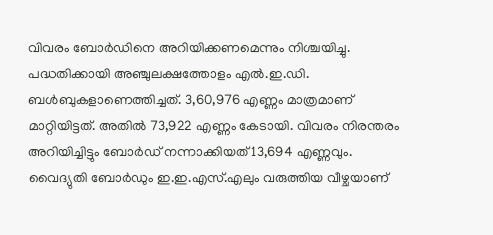വിവരം ബോർഡിനെ അറിയിക്കണമെന്നും നിശ്ചയിച്ചു.
പദ്ധതിക്കായി അഞ്ചുലക്ഷത്തോളം എൽ.ഇ.ഡി. ബൾബുകളാണെത്തിച്ചത്. 3,60,976 എണ്ണം മാത്രമാണ് മാറ്റിയിട്ടത്. അതിൽ 73,922 എണ്ണം കേടായി. വിവരം നിരന്തരം അറിയിച്ചിട്ടും ബോർഡ് നന്നാക്കിയത് 13,694 എണ്ണവും.
വൈദ്യുതി ബോർഡും ഇ.ഇ.എസ്.എലും വരുത്തിയ വീഴ്ചയാണ്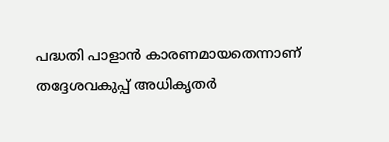പദ്ധതി പാളാൻ കാരണമായതെന്നാണ് തദ്ദേശവകുപ്പ് അധികൃതർ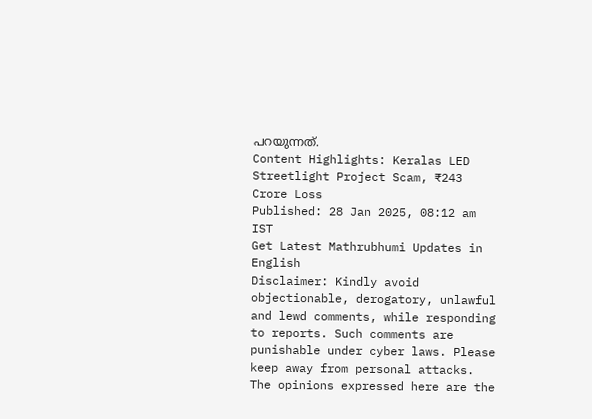പറയുന്നത്.
Content Highlights: Keralas LED Streetlight Project Scam, ₹243 Crore Loss
Published: 28 Jan 2025, 08:12 am IST
Get Latest Mathrubhumi Updates in English
Disclaimer: Kindly avoid objectionable, derogatory, unlawful and lewd comments, while responding to reports. Such comments are punishable under cyber laws. Please keep away from personal attacks. The opinions expressed here are the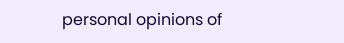personal opinions of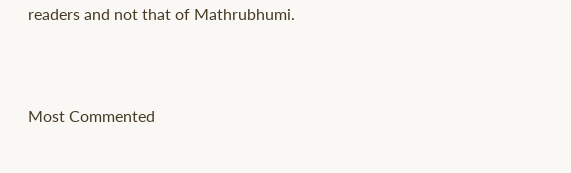readers and not that of Mathrubhumi.



Most Commented